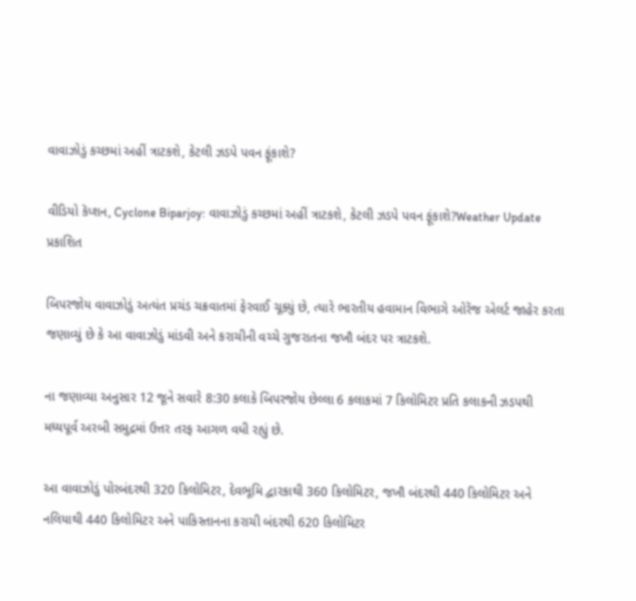વાવાઝોડું કચ્છમાં અહીં ત્રાટકશે, કેટલી ઝડપે પવન ફૂંકાશે?

વીડિયો કૅપ્શન, Cyclone Biparjoy: વાવાઝોડું કચ્છમાં અહીં ત્રાટકશે, કેટલી ઝડપે પવન ફૂંકાશે?Weather Update
પ્રકાશિત

બિપરજોય વાવાઝોડું અત્યંત પ્રચંડ ચક્રવાતમાં ફેરવાઈ ચૂક્યું છે, ત્યારે ભારતીય હવામાન વિભાગે ઓરેંજ એલર્ટ જાહેર કરતા જણાવ્યું છે કે આ વાવાઝોડું માંડવી અને કરાચીની વચ્ચે ગુજરાતના જખૌ બંદર પર ત્રાટકશે.

ના જણાવ્યા અનુસાર 12 જૂને સવારે 8:30 કલાકે બિપરજોય છેલ્લા 6 કલાકમાં 7 કિલોમિટર પ્રતિ કલાકની ઝડપથી મધ્યપૂર્વ અરબી સમુદ્રમાં ઉત્તર તરફ આગળ વધી રહ્યું છે.

આ વાવાઝોડું પોરબંદરથી 320 કિલોમિટર, દેવભૂમિ દ્વારકાથી 360 કિલોમિટર, જખૌ બંદરથી 440 કિલોમિટર અને નલિયાથી 440 કિલોમિટર અને પાકિસ્તાનના કરાચી બંદરથી 620 કિલોમિટર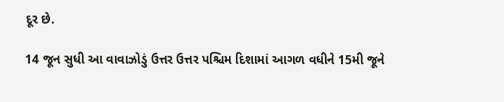દૂર છે.

14 જૂન સુધી આ વાવાઝોડું ઉત્તર ઉત્તર પશ્ચિમ દિશામાં આગળ વધીને 15મી જૂને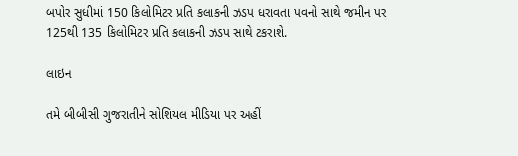બપોર સુધીમાં 150 કિલોમિટર પ્રતિ કલાકની ઝડપ ધરાવતા પવનો સાથે જમીન પર 125થી 135 કિલોમિટર પ્રતિ કલાકની ઝડપ સાથે ટકરાશે.

લાઇન

તમે બીબીસી ગુજરાતીને સોશિયલ મીડિયા પર અહીં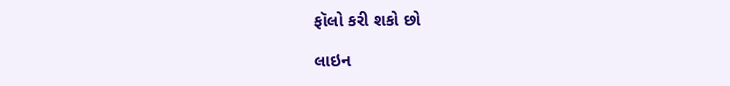ફૉલો કરી શકો છો

લાઇન